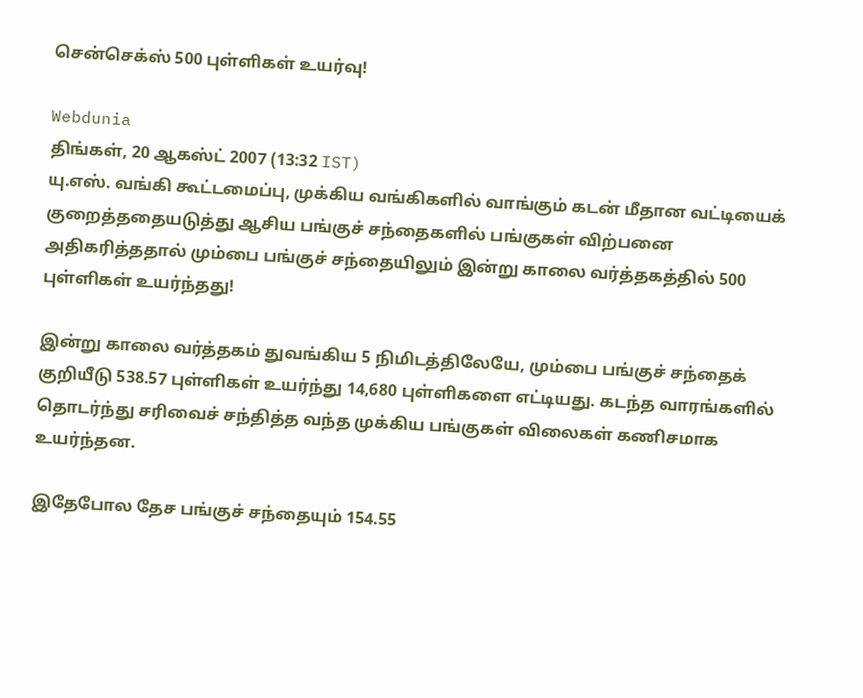சென்செக்ஸ் 500 புள்ளிகள் உயர்வு!

Webdunia
திங்கள், 20 ஆகஸ்ட் 2007 (13:32 IST)
யு.எஸ். வங்கி கூட்டமைப்பு, முக்கிய வங்கிகளில் வாங்கும் கடன் மீதான வட்டியைக் குறைத்ததையடுத்து ஆசிய பங்குச் சந்தைகளில் பங்குகள் விற்பனை அதிகரித்ததால் மும்பை பங்குச் சந்தையிலும் இன்று காலை வர்த்தகத்தில் 500 புள்ளிகள் உயர்ந்தது!

இன்று காலை வர்த்தகம் துவங்கிய 5 நிமிடத்திலேயே, மும்பை பங்குச் சந்தைக் குறியீடு 538.57 புள்ளிகள் உயர்ந்து 14,680 புள்ளிகளை எட்டியது. கடந்த வாரங்களில் தொடர்ந்து சரிவைச் சந்தித்த வந்த முக்கிய பங்குகள் விலைகள் கணிசமாக உயர்ந்தன.

இதேபோல தேச பங்குச் சந்தையும் 154.55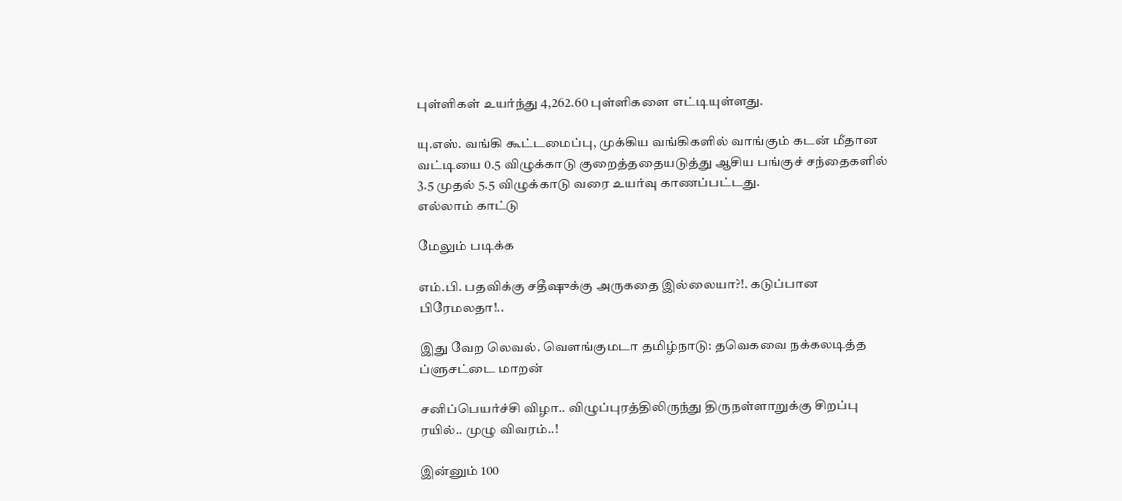புள்ளிகள் உயர்ந்து 4,262.60 புள்ளிகளை எட்டியுள்ளது.

யு.எஸ். வங்கி கூட்டமைப்பு, முக்கிய வங்கிகளில் வாங்கும் கடன் மீதான வட்டியை 0.5 விழுக்காடு குறைத்ததையடுத்து ஆசிய பங்குச் சந்தைகளில் 3.5 முதல் 5.5 விழுக்காடு வரை உயர்வு காணப்பட்டது.
எல்லாம் காட்டு

மேலும் படிக்க

எம்.பி. பதவிக்கு சதீஷுக்கு அருகதை இல்லையா?!. கடுப்பான பிரேமலதா!..

இது வேற லெவல். வெளங்குமடா தமிழ்நாடு: தவெகவை நக்கலடித்த ப்ளுசட்டை மாறன்

சனிப்பெயர்ச்சி விழா.. விழுப்புரத்திலிருந்து திருநள்ளாறுக்கு சிறப்பு ரயில்.. முழு விவரம்..!

இன்னும் 100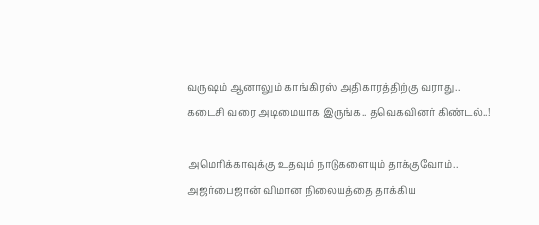வருஷம் ஆனாலும் காங்கிரஸ் அதிகாரத்திற்கு வராது.. கடைசி வரை அடிமையாக இருங்க.. தவெகவினர் கிண்டல்..!

அமெரிக்காவுக்கு உதவும் நாடுகளையும் தாக்குவோம்.. அஜர்பைஜான் விமான நிலையத்தை தாக்கிய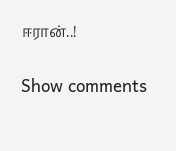ஈரான்..!

Show comments